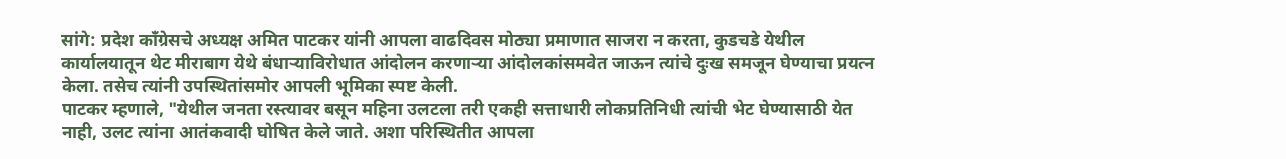सांगे: प्रदेश काँग्रेसचे अध्यक्ष अमित पाटकर यांनी आपला वाढदिवस मोठ्या प्रमाणात साजरा न करता, कुडचडे येथील कार्यालयातून थेट मीराबाग येथे बंधाऱ्याविरोधात आंदोलन करणाऱ्या आंदोलकांसमवेत जाऊन त्यांचे दुःख समजून घेण्याचा प्रयत्न केला. तसेच त्यांनी उपस्थितांसमोर आपली भूमिका स्पष्ट केली.
पाटकर म्हणाले, "येथील जनता रस्त्यावर बसून महिना उलटला तरी एकही सत्ताधारी लोकप्रतिनिधी त्यांची भेट घेण्यासाठी येत नाही, उलट त्यांना आतंकवादी घोषित केले जाते. अशा परिस्थितीत आपला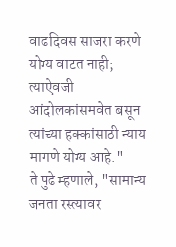वाढदिवस साजरा करणे योग्य वाटत नाही; त्याऐवजी आंदोलकांसमवेत बसून त्यांच्या हक्कांसाठी न्याय मागणे योग्य आहे."
ते पुढे म्हणाले, "सामान्य जनता रस्त्यावर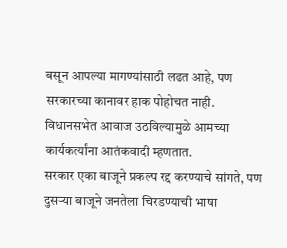बसून आपल्या मागण्यांसाठी लढत आहे, पण सरकारच्या कानावर हाक पोहोचत नाही. विधानसभेत आवाज उठविल्यामुळे आमच्या कार्यकर्त्यांना आतंकवादी म्हणतात.
सरकार एका बाजूने प्रकल्प रद्द करण्याचे सांगते, पण दुसऱ्या बाजूने जनतेला चिरडण्याची भाषा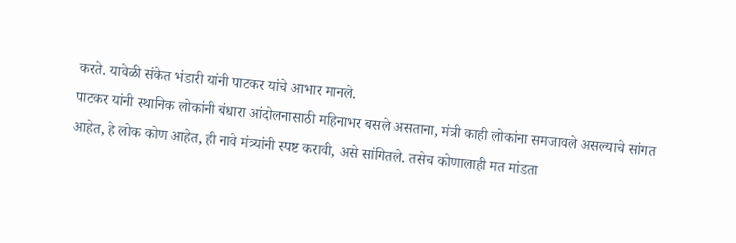करते. यावेळी संकेत भंडारी यांनी पाटकर यांचे आभार मानले.
पाटकर यांनी स्थानिक लोकांनी बंधारा आंदोलनासाठी महिनाभर बसले असताना, मंत्री काही लोकांना समजावले असल्याचे सांगत आहेत, हे लोक कोण आहेत, ही नावे मंत्र्यांनी स्पष्ट करावी, असे सांगितले. तसेच कोणालाही मत मांडता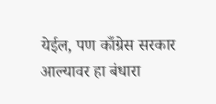येईल, पण काँग्रेस सरकार आल्यावर हा बंधारा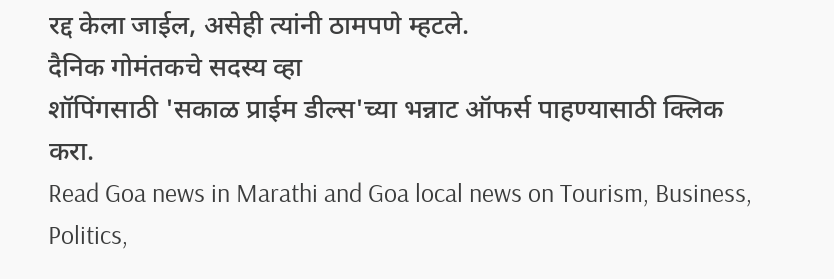रद्द केला जाईल, असेही त्यांनी ठामपणे म्हटले.
दैनिक गोमंतकचे सदस्य व्हा
शॉपिंगसाठी 'सकाळ प्राईम डील्स'च्या भन्नाट ऑफर्स पाहण्यासाठी क्लिक करा.
Read Goa news in Marathi and Goa local news on Tourism, Business, Politics,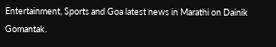Entertainment, Sports and Goa latest news in Marathi on Dainik Gomantak.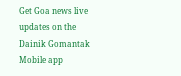Get Goa news live updates on the Dainik Gomantak Mobile app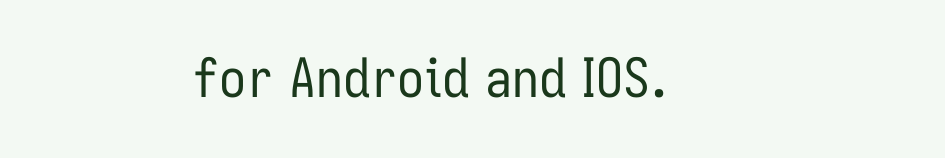for Android and IOS.